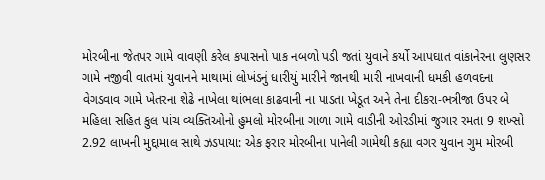મોરબીના જેતપર ગામે વાવણી કરેલ કપાસનો પાક નબળો પડી જતાં યુવાને કર્યો આપઘાત વાંકાનેરના લુણસર ગામે નજીવી વાતમાં યુવાનને માથામાં લોખંડનું ધારીયું મારીને જાનથી મારી નાખવાની ધમકી હળવદના વેગડવાવ ગામે ખેતરના શેઢે નાખેલા થાંભલા કાઢવાની ના પાડતા ખેડૂત અને તેના દીકરા-ભત્રીજા ઉપર બે મહિલા સહિત કુલ પાંચ વ્યક્તિઓનો હુમલો મોરબીના ગાળા ગામે વાડીની ઓરડીમાં જુગાર રમતા 9 શખ્સો 2.92 લાખની મુદ્દામાલ સાથે ઝડપાયા: એક ફરાર મોરબીના પાનેલી ગામેથી કહ્યા વગર યુવાન ગુમ મોરબી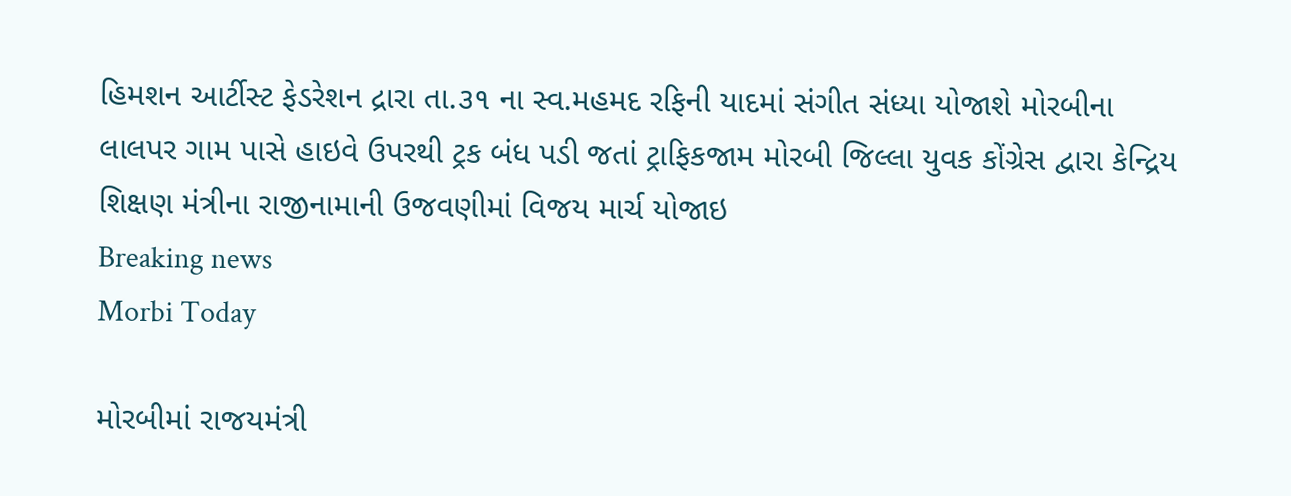હિમશન આર્ટીસ્ટ ફેડરેશન દ્રારા તા.૩૧ ના સ્વ.મહમદ રફિની યાદમાં સંગીત સંધ્યા યોજાશે મોરબીના લાલપર ગામ પાસે હાઇવે ઉપરથી ટ્રક બંધ પડી જતાં ટ્રાફિકજામ મોરબી જિલ્લા યુવક કોંગ્રેસ દ્વારા કેન્દ્રિય શિક્ષણ મંત્રીના રાજીનામાની ઉજવણીમાં વિજય માર્ચ યોજાઇ
Breaking news
Morbi Today

મોરબીમાં રાજયમંત્રી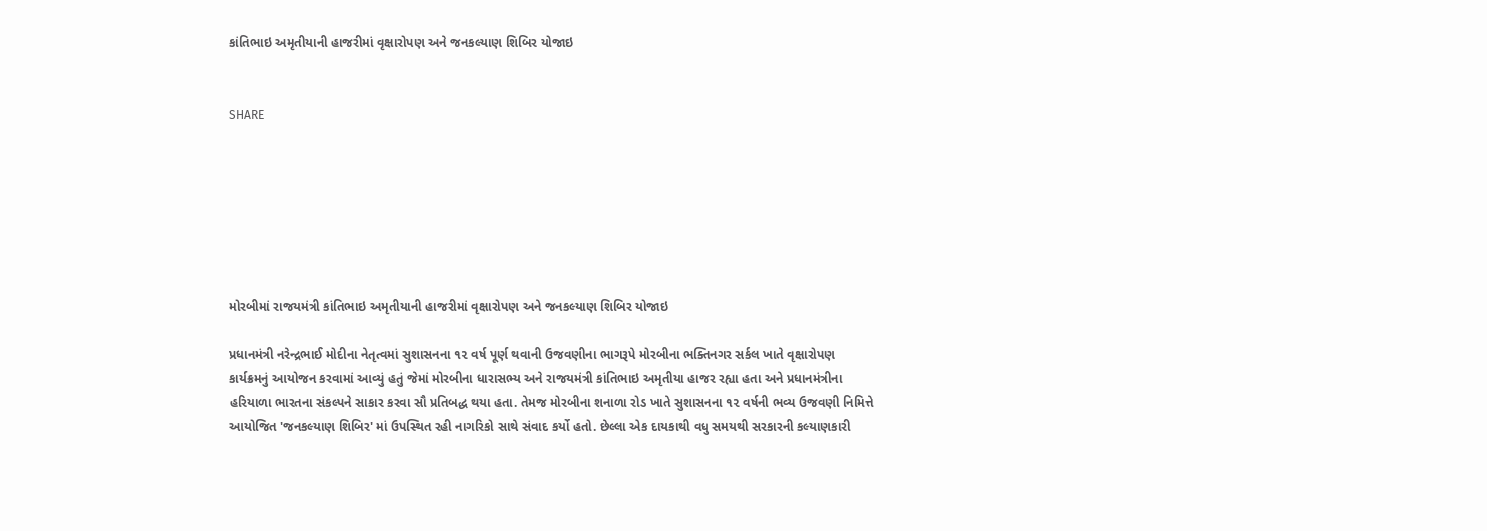કાંતિભાઇ અમૃતીયાની હાજરીમાં વૃક્ષારોપણ અને જનકલ્યાણ શિબિર યોજાઇ


SHARE







મોરબીમાં રાજયમંત્રી કાંતિભાઇ અમૃતીયાની હાજરીમાં વૃક્ષારોપણ અને જનકલ્યાણ શિબિર યોજાઇ

પ્રધાનમંત્રી નરેન્દ્રભાઈ મોદીના નેતૃત્વમાં સુશાસનના ૧૨ વર્ષ પૂર્ણ થવાની ઉજવણીના ભાગરૂપે મોરબીના ભક્તિનગર સર્કલ ખાતે વૃક્ષારોપણ કાર્યક્રમનું આયોજન કરવામાં આવ્યું હતું જેમાં મોરબીના ધારાસભ્ય અને રાજયમંત્રી કાંતિભાઇ અમૃતીયા હાજર રહ્યા હતા અને પ્રધાનમંત્રીના હરિયાળા ભારતના સંકલ્પને સાકાર કરવા સૌ પ્રતિબદ્ધ થયા હતા. તેમજ મોરબીના શનાળા રોડ ખાતે સુશાસનના ૧૨ વર્ષની ભવ્ય ઉજવણી નિમિત્તે આયોજિત 'જનકલ્યાણ શિબિર' માં ઉપસ્થિત રહી નાગરિકો સાથે સંવાદ કર્યો હતો. છેલ્લા એક દાયકાથી વધુ સમયથી સરકારની કલ્યાણકારી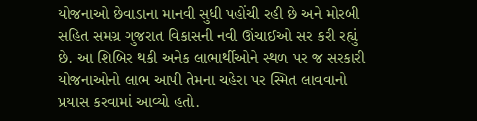યોજનાઓ છેવાડાના માનવી સુધી પહોંચી રહી છે અને મોરબી સહિત સમગ્ર ગુજરાત વિકાસની નવી ઊંચાઈઓ સર કરી રહ્યું છે. આ શિબિર થકી અનેક લાભાર્થીઓને સ્થળ પર જ સરકારી યોજનાઓનો લાભ આપી તેમના ચહેરા પર સ્મિત લાવવાનો પ્રયાસ કરવામાં આવ્યો હતો.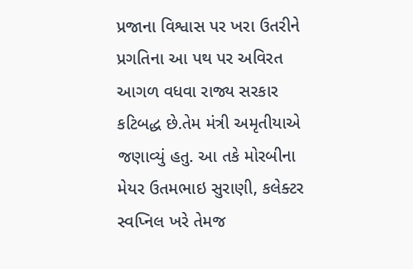પ્રજાના વિશ્વાસ પર ખરા ઉતરીને પ્રગતિના આ પથ પર અવિરત આગળ વધવા રાજ્ય સરકાર કટિબદ્ધ છે.તેમ મંત્રી અમૃતીયાએ જણાવ્યું હતુ. આ તકે મોરબીના મેયર ઉતમભાઇ સુરાણી, કલેક્ટર સ્વપ્નિલ ખરે તેમજ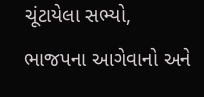ચૂંટાયેલા સભ્યો, ભાજપના આગેવાનો અને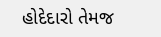હોદેદારો તેમજ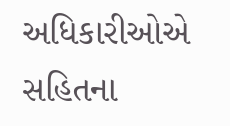અધિકારીઓએ સહિતના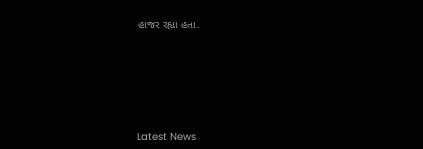હાજર રહ્યા હતા.






Latest News